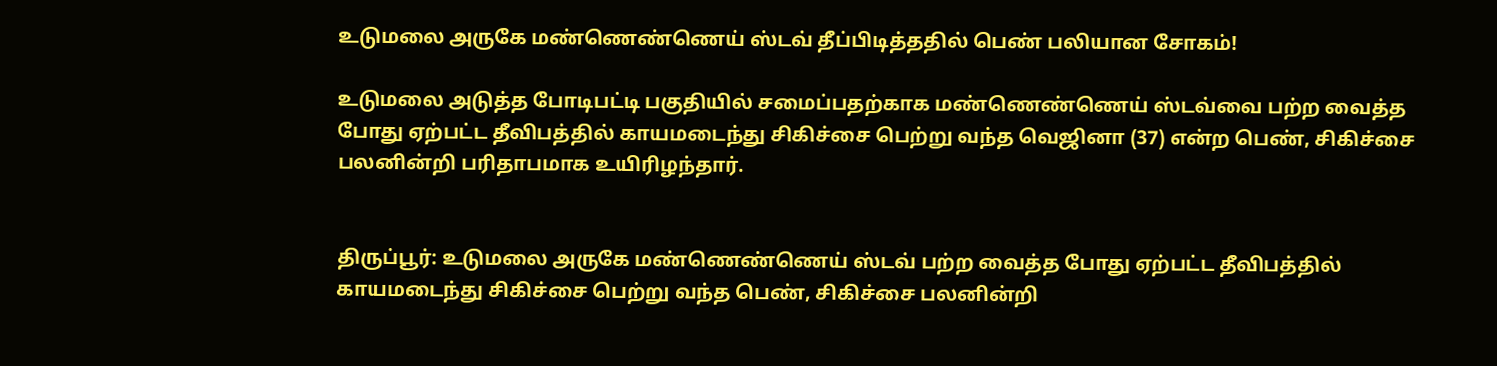உடுமலை அருகே மண்ணெண்ணெய் ஸ்டவ் தீப்பிடித்ததில் பெண் பலியான சோகம்!

உடுமலை அடுத்த போடிபட்டி பகுதியில் சமைப்பதற்காக மண்ணெண்ணெய் ஸ்டவ்வை பற்ற வைத்த போது ஏற்பட்ட தீவிபத்தில் காயமடைந்து சிகிச்சை பெற்று வந்த வெஜினா (37) என்ற பெண், சிகிச்சை பலனின்றி பரிதாபமாக உயிரிழந்தார்.


திருப்பூர்: உடுமலை அருகே மண்ணெண்ணெய் ஸ்டவ் பற்ற வைத்த போது ஏற்பட்ட தீவிபத்தில் காயமடைந்து சிகிச்சை பெற்று வந்த பெண், சிகிச்சை பலனின்றி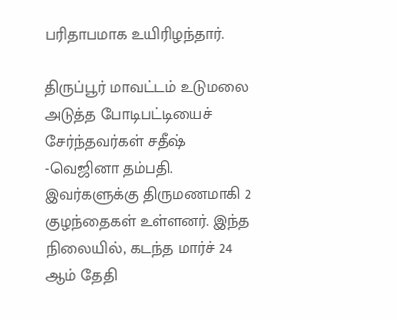பரிதாபமாக உயிரிழந்தார்.

திருப்பூர் மாவட்டம் உடுமலை அடுத்த போடிபட்டியைச் சேர்ந்தவர்கள் சதீஷ் -வெஜினா தம்பதி. இவர்களுக்கு திருமணமாகி 2 குழந்தைகள் உள்ளனர். இந்த நிலையில், கடந்த மார்ச் 24 ஆம் தேதி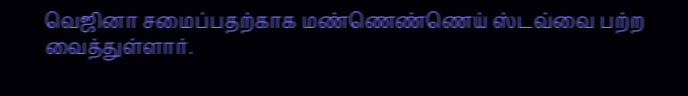வெஜினா சமைப்பதற்காக மண்ணெண்ணெய் ஸ்டவ்வை பற்ற வைத்துள்ளார்.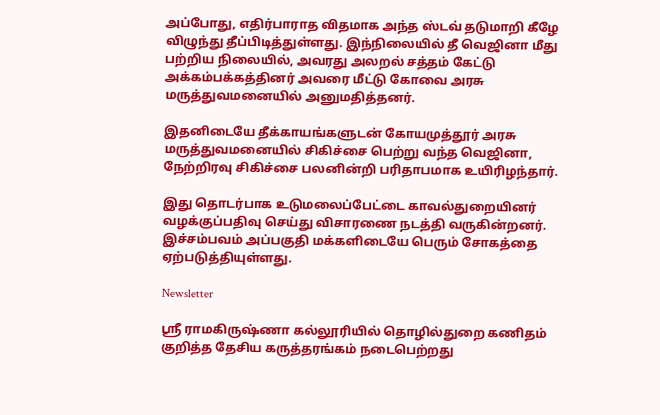அப்போது, எதிர்பாராத விதமாக அந்த ஸ்டவ் தடுமாறி கீழே விழுந்து தீப்பிடித்துள்ளது. இந்நிலையில் தீ வெஜினா மீது பற்றிய நிலையில், அவரது அலறல் சத்தம் கேட்டு அக்கம்பக்கத்தினர் அவரை மீட்டு கோவை அரசு மருத்துவமனையில் அனுமதித்தனர்.

இதனிடையே தீக்காயங்களுடன் கோயமுத்தூர் அரசு மருத்துவமனையில் சிகிச்சை பெற்று வந்த வெஜினா, நேற்றிரவு சிகிச்சை பலனின்றி பரிதாபமாக உயிரிழந்தார்.

இது தொடர்பாக உடுமலைப்பேட்டை காவல்துறையினர் வழக்குப்பதிவு செய்து விசாரணை நடத்தி வருகின்றனர். இச்சம்பவம் அப்பகுதி மக்களிடையே பெரும் சோகத்தை ஏற்படுத்தியுள்ளது.

Newsletter

ஸ்ரீ ராமகிருஷ்ணா கல்லூரியில் தொழில்துறை கணிதம் குறித்த தேசிய கருத்தரங்கம் நடைபெற்றது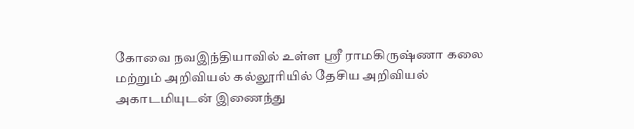கோவை நவஇந்தியாவில் உள்ள ஸ்ரீ ராமகிருஷ்ணா கலை மற்றும் அறிவியல் கல்லூரியில் தேசிய அறிவியல் அகாடமியுடன் இணைந்து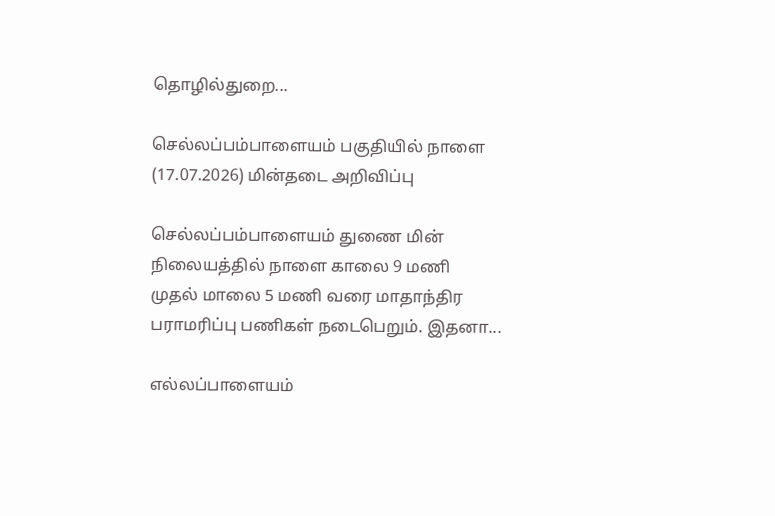தொழில்துறை...

செல்லப்பம்பாளையம் பகுதியில் நாளை (17.07.2026) மின்தடை அறிவிப்பு

செல்லப்பம்பாளையம் துணை மின் நிலையத்தில் நாளை காலை 9 மணி முதல் மாலை 5 மணி வரை மாதாந்திர பராமரிப்பு பணிகள் நடைபெறும். இதனா...

எல்லப்பாளையம்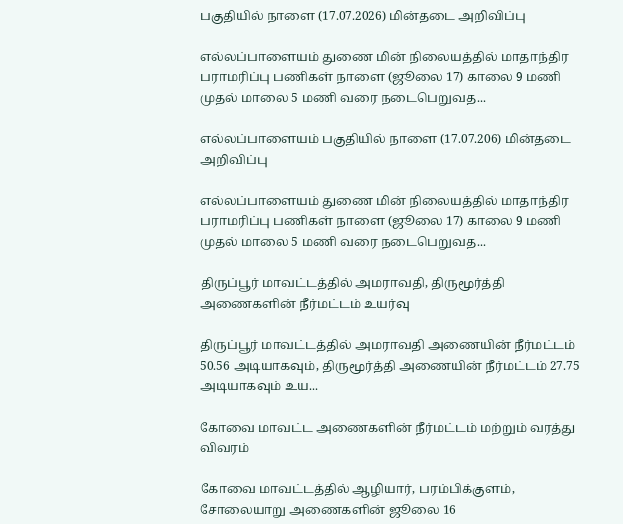பகுதியில் நாளை (17.07.2026) மின்தடை அறிவிப்பு

எல்லப்பாளையம் துணை மின் நிலையத்தில் மாதாந்திர பராமரிப்பு பணிகள் நாளை (ஜூலை 17) காலை 9 மணி முதல் மாலை 5 மணி வரை நடைபெறுவத...

எல்லப்பாளையம் பகுதியில் நாளை (17.07.206) மின்தடை அறிவிப்பு

எல்லப்பாளையம் துணை மின் நிலையத்தில் மாதாந்திர பராமரிப்பு பணிகள் நாளை (ஜூலை 17) காலை 9 மணி முதல் மாலை 5 மணி வரை நடைபெறுவத...

திருப்பூர் மாவட்டத்தில் அமராவதி, திருமூர்த்தி அணைகளின் நீர்மட்டம் உயர்வு

திருப்பூர் மாவட்டத்தில் அமராவதி அணையின் நீர்மட்டம் 50.56 அடியாகவும், திருமூர்த்தி அணையின் நீர்மட்டம் 27.75 அடியாகவும் உய...

கோவை மாவட்ட அணைகளின் நீர்மட்டம் மற்றும் வரத்து விவரம்

கோவை மாவட்டத்தில் ஆழியார், பரம்பிக்குளம், சோலையாறு அணைகளின் ஜூலை 16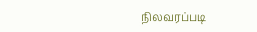நிலவரப்படி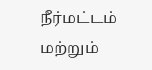நீர்மட்டம் மற்றும்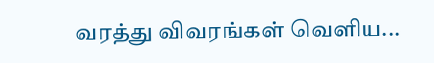வரத்து விவரங்கள் வெளிய...